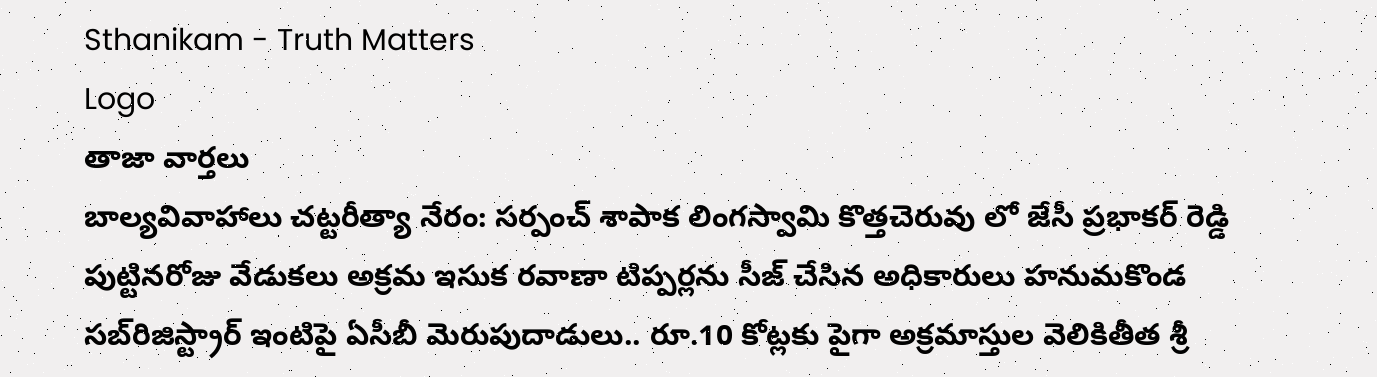Sthanikam - Truth Matters
Logo
తాజా వార్తలు
బాల్యవివాహాలు చట్టరీత్యా నేరం: సర్పంచ్ శాపాక లింగస్వామి కొత్తచెరువు లో జేసీ ప్రభాకర్ రెడ్డి పుట్టినరోజు వేడుకలు అక్రమ ఇసుక రవాణా టిప్పర్లను సీజ్ చేసిన అధికారులు హనుమకొండ సబ్‌రిజిస్ట్రార్ ఇంటిపై ఏసీబీ మెరుపుదాడులు.. రూ.10 కోట్లకు పైగా అక్రమాస్తుల వెలికితీత శ్రీ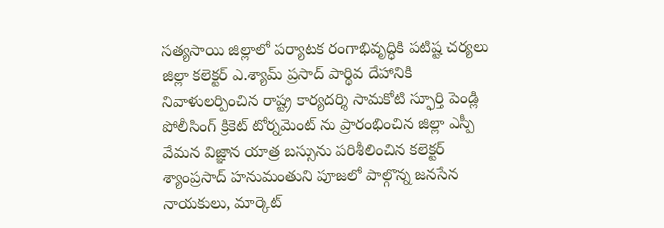సత్యసాయి జిల్లాలో పర్యాటక రంగాభివృద్ధికి పటిష్ట చర్యలు జిల్లా కలెక్టర్ ఎ.శ్యామ్ ప్రసాద్ పార్థివ దేహానికి నివాళులర్పించిన రాష్ట్ర కార్యదర్శి సామకోటి స్ఫూర్తి పెండ్లి పోలీసింగ్ క్రికెట్ టోర్నమెంట్ ను ప్రారంభించిన జిల్లా ఎస్పీ వేమన విజ్ఞాన యాత్ర బస్సును పరిశీలించిన కలెక్టర్ శ్యాంప్రసాద్ హనుమంతుని పూజలో పాల్గొన్న జనసేన నాయకులు, మార్కెట్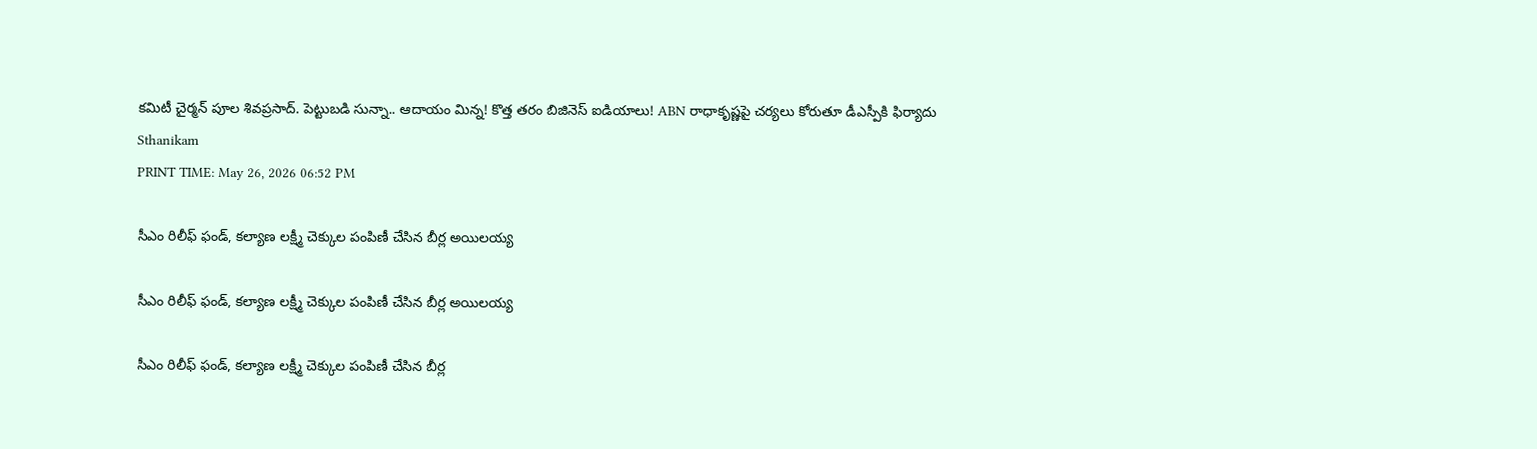కమిటీ చైర్మన్ పూల శివప్రసాద్. పెట్టుబడి సున్నా.. ఆదాయం మిన్న! కొత్త తరం బిజినెస్ ఐడియాలు! ABN రాధాకృష్ణపై చర్యలు కోరుతూ డీఎస్పీకి ఫిర్యాదు
Sthanikam
PRINT TIME: May 26, 2026 06:52 PM

సీఎం రిలీఫ్ ఫండ్, కల్యాణ లక్ష్మీ చెక్కుల పంపిణీ చేసిన బీర్ల అయిలయ్య

సీఎం రిలీఫ్ ఫండ్, కల్యాణ లక్ష్మీ చెక్కుల పంపిణీ చేసిన బీర్ల అయిలయ్య

సీఎం రిలీఫ్ ఫండ్, కల్యాణ లక్ష్మీ చెక్కుల పంపిణీ చేసిన బీర్ల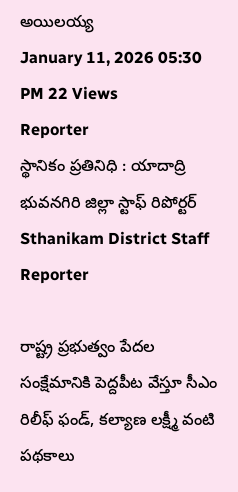అయిలయ్య
January 11, 2026 05:30 PM 22 Views
Reporter
స్థానికం ప్రతినిధి : యాదాద్రి భువనగిరి జిల్లా స్టాఫ్ రిపోర్టర్
Sthanikam District Staff Reporter

రాష్ట్ర ప్రభుత్వం పేదల సంక్షేమానికి పెద్దపీట వేస్తూ సీఎం రిలీఫ్ ఫండ్, కల్యాణ లక్ష్మీ వంటి పథకాలు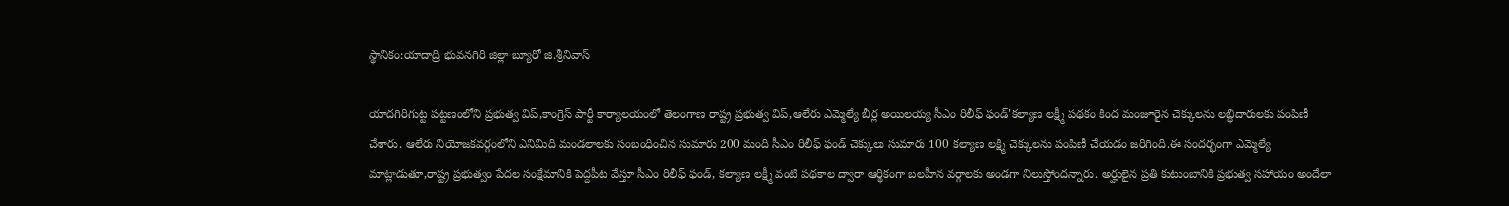స్థానికం:యాదాద్రి భువనగిరి జిల్లా బ్యూరో జి.శ్రీనివాస్

యాదగిరిగుట్ట పట్టణంలోని ప్రభుత్వ విప్,కాంగ్రెస్ పార్టీ కార్యాలయంలో తెలంగాణ రాష్ట్ర ప్రభుత్వ విప్,ఆలేరు ఎమ్మెల్యే బీర్ల అయిలయ్య సీఎం రిలీఫ్ ఫండ్'కల్యాణ లక్ష్మీ పథకం కింద మంజూరైన చెక్కులను లబ్ధిదారులకు పంపిణీ చేశారు. ఆలేరు నియోజకవర్గంలోని ఎనిమిది మండలాలకు సంబంధించిన సుమారు 200 మంది సీఎం రిలీఫ్ ఫండ్ చెక్కులు సుమారు 100 కల్యాణ లక్ష్మి చెక్కులను పంపిణీ చేయడం జరిగింది.ఈ సందర్భంగా ఎమ్మెల్యే మాట్లాడుతూ,రాష్ట్ర ప్రభుత్వం పేదల సంక్షేమానికి పెద్దపీట వేస్తూ సీఎం రిలీఫ్ ఫండ్, కల్యాణ లక్ష్మీ వంటి పథకాల ద్వారా ఆర్థికంగా బలహీన వర్గాలకు అండగా నిలుస్తోందన్నారు. అర్హులైన ప్రతి కుటుంబానికి ప్రభుత్వ సహాయం అందేలా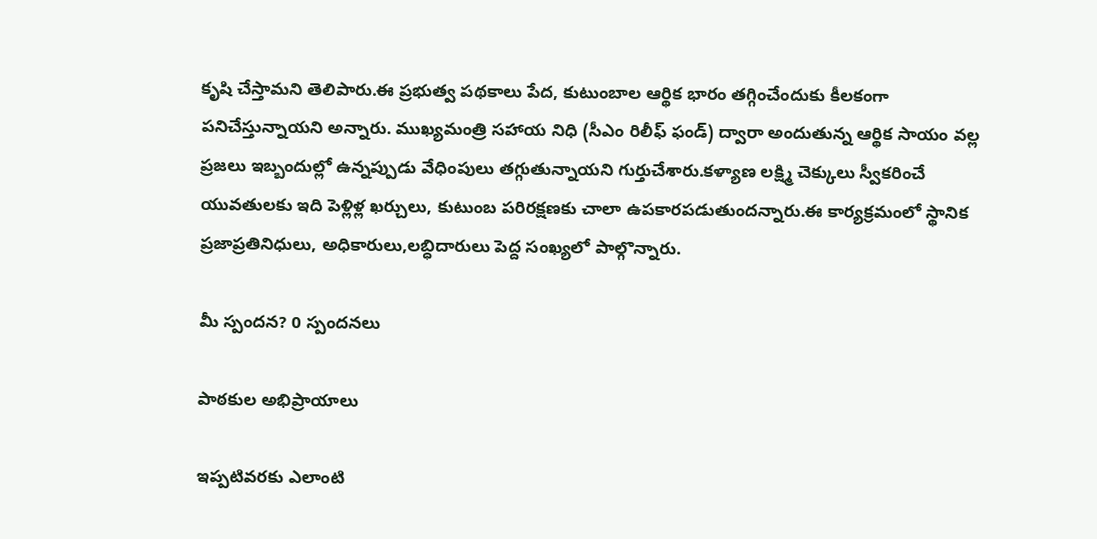కృషి చేస్తామని తెలిపారు.ఈ ప్రభుత్వ పథకాలు పేద, కుటుంబాల ఆర్థిక భారం తగ్గించేందుకు కీలకంగా పనిచేస్తున్నాయని అన్నారు. ముఖ్యమంత్రి సహాయ నిధి (సీఎం రిలీఫ్ ఫండ్) ద్వారా అందుతున్న ఆర్థిక సాయం వల్ల ప్రజలు ఇబ్బందుల్లో ఉన్నప్పుడు వేధింపులు తగ్గుతున్నాయని గుర్తుచేశారు.కళ్యాణ లక్ష్మి చెక్కులు స్వీకరించే యువతులకు ఇది పెళ్లిళ్ల ఖర్చులు, కుటుంబ పరిరక్షణకు చాలా ఉపకారపడుతుందన్నారు.ఈ కార్యక్రమంలో స్థానిక ప్రజాప్రతినిధులు, అధికారులు,లబ్ధిదారులు పెద్ద సంఖ్యలో పాల్గొన్నారు.

మీ స్పందన? 0 స్పందనలు

పాఠకుల అభిప్రాయాలు

ఇప్పటివరకు ఎలాంటి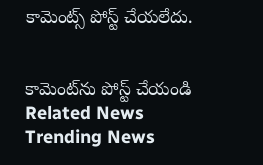కామెంట్స్ పోస్ట్ చేయలేదు.


కామెంట్‌ను పోస్ట్ చేయండి
Related News
Trending News